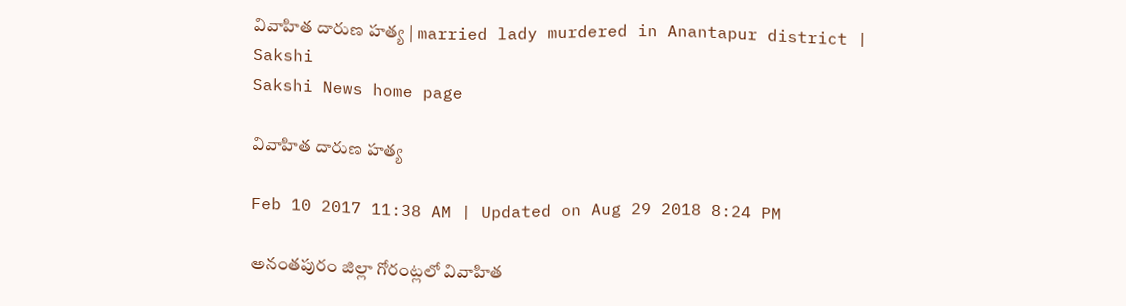వివాహిత దారుణ హత్య | married lady murdered in Anantapur district | Sakshi
Sakshi News home page

వివాహిత దారుణ హత్య

Feb 10 2017 11:38 AM | Updated on Aug 29 2018 8:24 PM

అనంతపురం జిల్లా గోరంట్లలో వివాహిత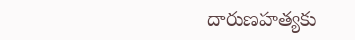దారుణహత్యకు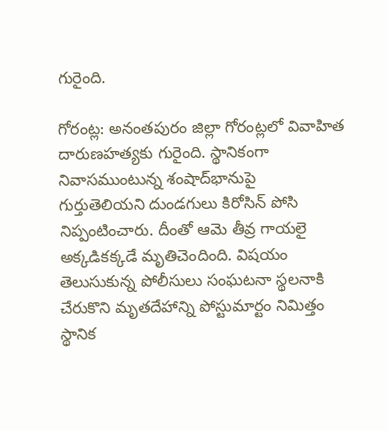గురైంది.

గోరంట్ల: అనంతపురం జిల్లా గోరంట్లలో వివాహిత దారుణహత్యకు గురైంది. స్థానికంగా నివాసముంటున్న శంషాద్‌భానుపై గుర్తుతెలియని దుండగులు కిరోసిన్‌ పోసి నిప్పంటించారు. దీంతో ఆమె తీవ్ర గాయలై అక్కడికక్కడే మృతిచెందింది. విషయం తెలుసుకున్న పోలీసులు సంఘటనా స్థలనాకి చేరుకొని మృతదేహాన్ని పోస్టుమార్టం నిమిత్తం స్థానిక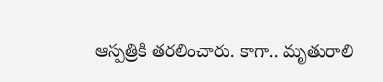ఆస్పత్రికి తరలించారు. కాగా.. మృతురాలి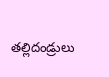తల్లిదండ్రులు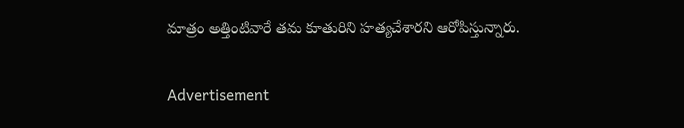మాత్రం అత్తింటివారే తమ కూతురిని హత్యచేశారని ఆరోపిస్తున్నారు.

Advertisement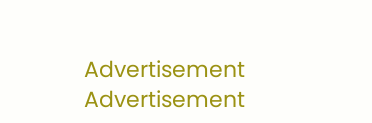Advertisement
Advertisement